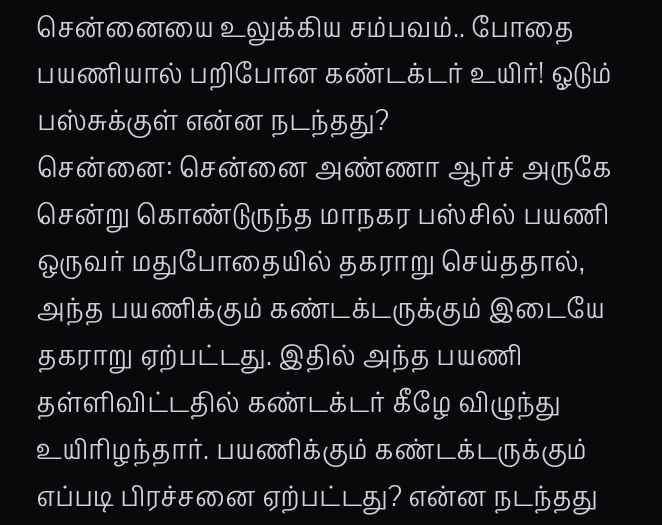சென்னையை உலுக்கிய சம்பவம்.. போதை பயணியால் பறிபோன கண்டக்டர் உயிர்! ஓடும் பஸ்சுக்குள் என்ன நடந்தது?
சென்னை: சென்னை அண்ணா ஆர்ச் அருகே சென்று கொண்டுருந்த மாநகர பஸ்சில் பயணி ஒருவர் மதுபோதையில் தகராறு செய்ததால், அந்த பயணிக்கும் கண்டக்டருக்கும் இடையே தகராறு ஏற்பட்டது. இதில் அந்த பயணி தள்ளிவிட்டதில் கண்டக்டர் கீழே விழுந்து உயிரிழந்தார். பயணிக்கும் கண்டக்டருக்கும் எப்படி பிரச்சனை ஏற்பட்டது? என்ன நடந்தது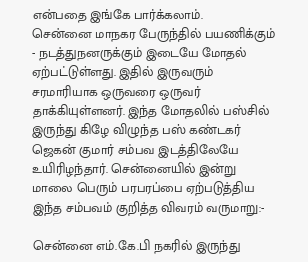என்பதை இங்கே பார்க்கலாம்.
சென்னை மாநகர பேருந்தில் பயணிக்கும் - நடத்துநனருக்கும் இடையே மோதல் ஏற்பட்டுள்ளது. இதில் இருவரும் சரமாரியாக ஒருவரை ஒருவர் தாக்கியுள்ளனர். இந்த மோதலில் பஸ்சில் இருந்து கிழே விழுந்த பஸ் கண்டகர் ஜெகன் குமார் சம்பவ இடத்திலேயே உயிரிழந்தார். சென்னையில் இன்று மாலை பெரும் பரபரப்பை ஏற்படுத்திய இந்த சம்பவம் குறித்த விவரம் வருமாறு:-

சென்னை எம்.கே.பி நகரில் இருந்து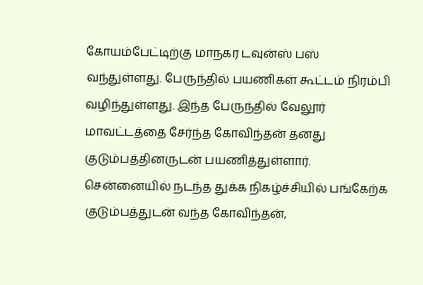கோயம்பேட்டிற்கு மாநகர டவுன்ஸ் பஸ் வந்துள்ளது. பேருந்தில் பயணிகள் கூட்டம் நிரம்பி வழிந்துள்ளது. இந்த பேருந்தில் வேலூர் மாவட்டத்தை சேர்ந்த கோவிந்தன் தனது குடும்பத்தினருடன் பயணித்துள்ளார்.
சென்னையில் நடந்த துக்க நிகழ்ச்சியில் பங்கேற்க குடும்பத்துடன் வந்த கோவிந்தன்,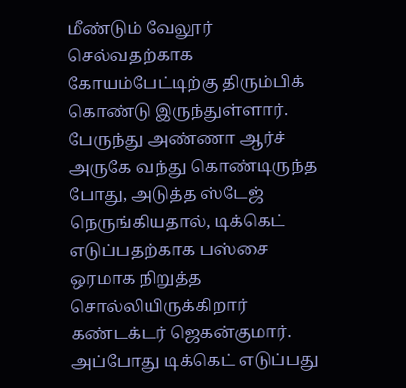மீண்டும் வேலூர் செல்வதற்காக கோயம்பேட்டிற்கு திரும்பிக் கொண்டு இருந்துள்ளார். பேருந்து அண்ணா ஆர்ச் அருகே வந்து கொண்டிருந்த போது, அடுத்த ஸ்டேஜ் நெருங்கியதால், டிக்கெட் எடுப்பதற்காக பஸ்சை ஒரமாக நிறுத்த சொல்லியிருக்கிறார் கண்டக்டர் ஜெகன்குமார்.
அப்போது டிக்கெட் எடுப்பது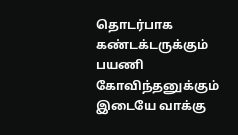தொடர்பாக கண்டக்டருக்கும் பயணி கோவிந்தனுக்கும் இடையே வாக்கு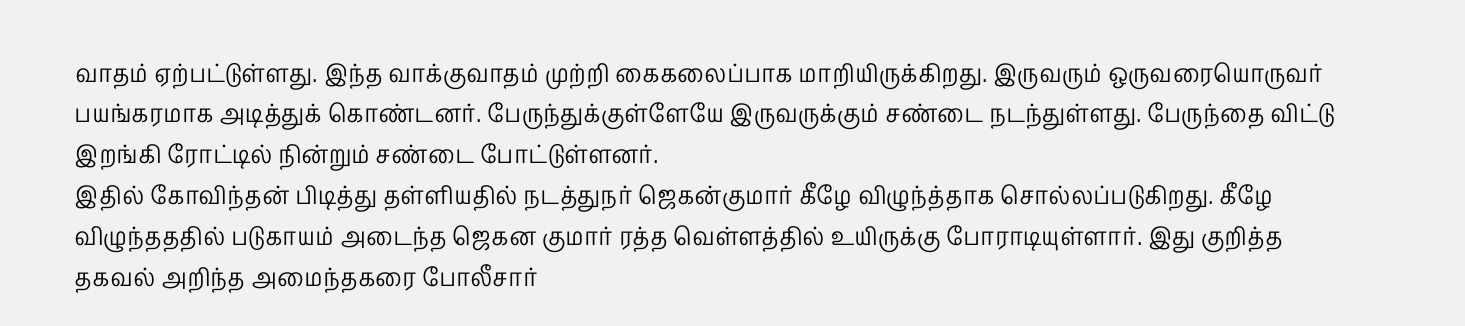வாதம் ஏற்பட்டுள்ளது. இந்த வாக்குவாதம் முற்றி கைகலைப்பாக மாறியிருக்கிறது. இருவரும் ஒருவரையொருவர் பயங்கரமாக அடித்துக் கொண்டனர். பேருந்துக்குள்ளேயே இருவருக்கும் சண்டை நடந்துள்ளது. பேருந்தை விட்டு இறங்கி ரோட்டில் நின்றும் சண்டை போட்டுள்ளனர்.
இதில் கோவிந்தன் பிடித்து தள்ளியதில் நடத்துநர் ஜெகன்குமார் கீழே விழுந்த்தாக சொல்லப்படுகிறது. கீழே விழுந்தததில் படுகாயம் அடைந்த ஜெகன குமார் ரத்த வெள்ளத்தில் உயிருக்கு போராடியுள்ளார். இது குறித்த தகவல் அறிந்த அமைந்தகரை போலீசார்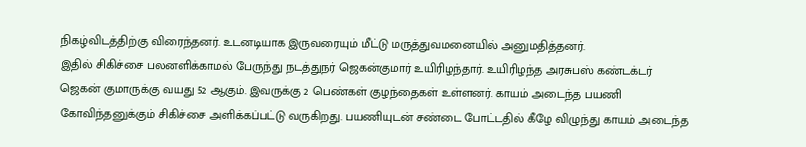நிகழ்விடத்திற்கு விரைந்தனர். உடனடியாக இருவரையும் மீட்டு மருத்துவமனையில் அனுமதித்தனர்.
இதில் சிகிச்சை பலனளிக்காமல் பேருந்து நடத்துநர் ஜெகன்குமார் உயிரிழந்தார். உயிரிழந்த அரசுபஸ் கண்டக்டர் ஜெகன் குமாருக்கு வயது 52 ஆகும். இவருக்கு 2 பெண்கள் குழந்தைகள் உள்ளனர். காயம் அடைந்த பயணி கோவிந்தனுக்கும் சிகிச்சை அளிக்கப்பட்டு வருகிறது. பயணியுடன் சண்டை போட்டதில் கீழே விழுந்து காயம் அடைந்த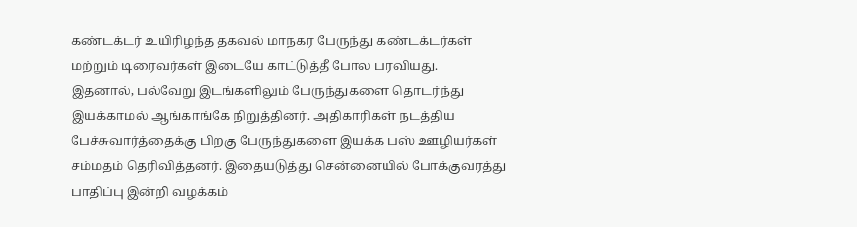கண்டக்டர் உயிரிழந்த தகவல் மாநகர பேருந்து கண்டக்டர்கள் மற்றும் டிரைவர்கள் இடையே காட்டுத்தீ போல பரவியது.
இதனால், பல்வேறு இடங்களிலும் பேருந்துகளை தொடர்ந்து இயக்காமல் ஆங்காங்கே நிறுத்தினர். அதிகாரிகள் நடத்திய பேச்சுவார்த்தைக்கு பிறகு பேருந்துகளை இயக்க பஸ் ஊழியர்கள் சம்மதம் தெரிவித்தனர். இதையடுத்து சென்னையில் போக்குவரத்து பாதிப்பு இன்றி வழக்கம்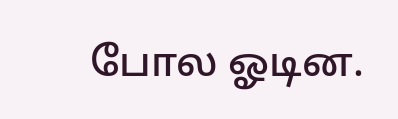போல ஓடின.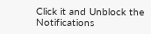Click it and Unblock the Notifications